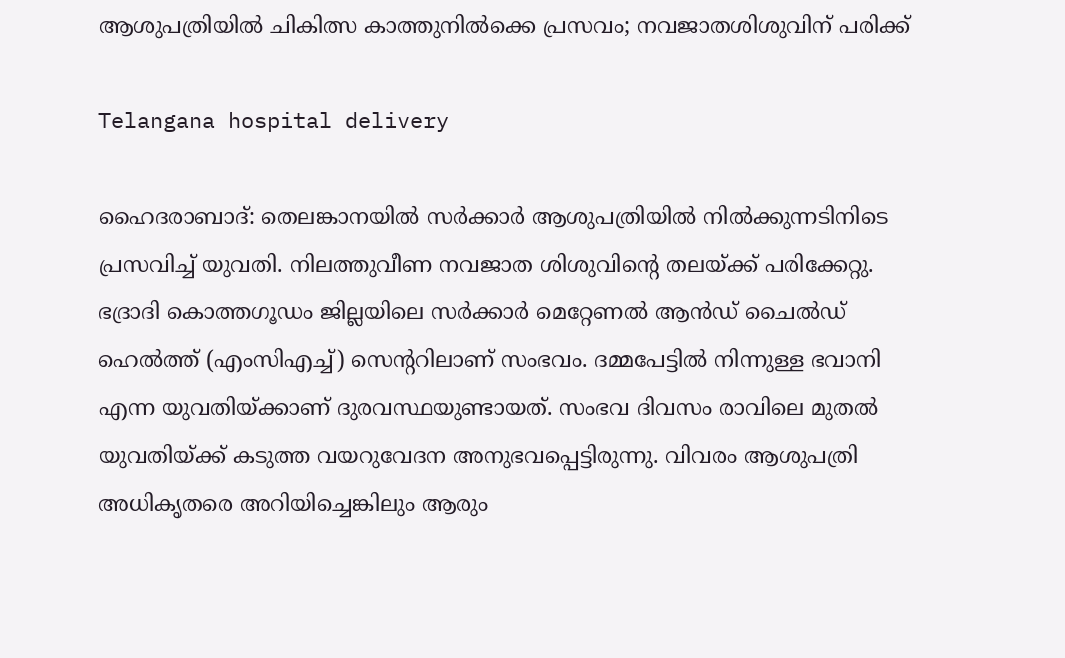ആശുപത്രിയിൽ ചികിത്സ കാത്തുനിൽക്കെ പ്രസവം; നവജാതശിശുവിന് പരിക്ക്

Telangana hospital delivery

ഹൈദരാബാദ്: തെലങ്കാനയിൽ സർക്കാർ ആശുപത്രിയിൽ നിൽക്കുന്നടിനിടെ പ്രസവിച്ച് യുവതി. നിലത്തുവീണ നവജാത ശിശുവിന്റെ തലയ്ക്ക് പരിക്കേറ്റു. ഭദ്രാദി കൊത്തഗൂഡം ജില്ലയിലെ സർക്കാർ മെറ്റേണൽ ആൻഡ് ചൈൽഡ് ഹെൽത്ത് (എംസിഎച്ച്) സെന്ററിലാണ് സംഭവം. ദമ്മപേട്ടിൽ നിന്നുള്ള ഭവാനി എന്ന യുവതിയ്ക്കാണ് ദുരവസ്ഥയുണ്ടായത്. സംഭവ ദിവസം രാവിലെ മുതൽ യുവതിയ്ക്ക് കടുത്ത വയറുവേദന അനുഭവപ്പെട്ടിരുന്നു. വിവരം ആശുപത്രി അധികൃതരെ അറിയിച്ചെങ്കിലും ആരും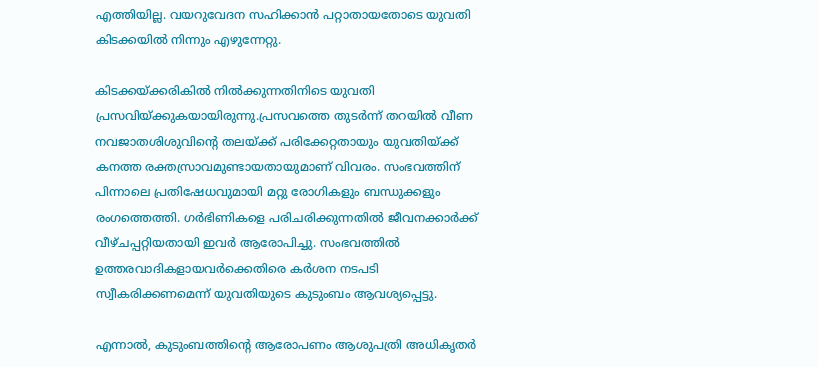എത്തിയില്ല. വയറുവേദന സഹിക്കാൻ പറ്റാതായതോടെ യുവതി കിടക്കയിൽ നിന്നും എഴുന്നേറ്റു.

കിടക്കയ്ക്കരികിൽ നിൽക്കുന്നതിനിടെ യുവതി പ്രസവിയ്ക്കുകയായിരുന്നു.പ്രസവത്തെ തുടർന്ന് തറയിൽ വീണ നവജാതശിശുവിന്റെ തലയ്ക്ക് പരിക്കേറ്റതായും യുവതിയ്ക്ക് കനത്ത രക്തസ്രാവമുണ്ടായതായുമാണ് വിവരം. സംഭവത്തിന് പിന്നാലെ പ്രതിഷേധവുമായി മറ്റു രോഗികളും ബന്ധുക്കളും രംഗത്തെത്തി. ഗർഭിണികളെ പരിചരിക്കുന്നതിൽ ജീവനക്കാർക്ക് വീഴ്ചപ്പറ്റിയതായി ഇവ‌ർ ആരോപിച്ചു. സംഭവത്തിൽ ഉത്തരവാദികളായവർക്കെതിരെ കർശന നടപടി സ്വീകരിക്കണമെന്ന് യുവതിയുടെ കുടുംബം ആവശ്യപ്പെട്ടു.

എന്നാൽ, കുടുംബത്തിന്റെ ആരോപണം ആശുപത്രി അധികൃതർ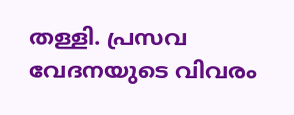തള്ളി. പ്രസവ വേദനയുടെ വിവരം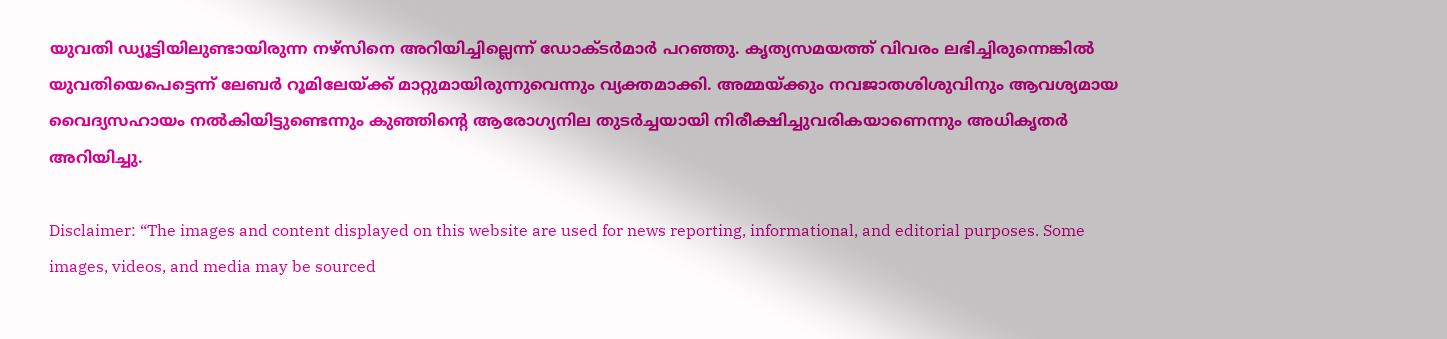യുവതി ഡ്യൂട്ടിയിലുണ്ടായിരുന്ന നഴ്സിനെ അറിയിച്ചില്ലെന്ന് ഡോക്ടർമാർ പറഞ്ഞു. കൃത്യസമയത്ത് വിവരം ലഭിച്ചിരുന്നെങ്കിൽ യുവതിയെപെട്ടെന്ന് ലേബർ റൂമിലേയ്ക്ക് മാറ്റുമായിരുന്നുവെന്നും വ്യക്തമാക്കി. അമ്മയ്ക്കും നവജാതശിശുവിനും ആവശ്യമായ വൈദ്യസഹായം നൽകിയിട്ടുണ്ടെന്നും കുഞ്ഞിന്റെ ആരോഗ്യനില തുടർച്ചയായി നിരീക്ഷിച്ചുവരികയാണെന്നും അധികൃതർ അറിയിച്ചു.

Disclaimer: “The images and content displayed on this website are used for news reporting, informational, and editorial purposes. Some images, videos, and media may be sourced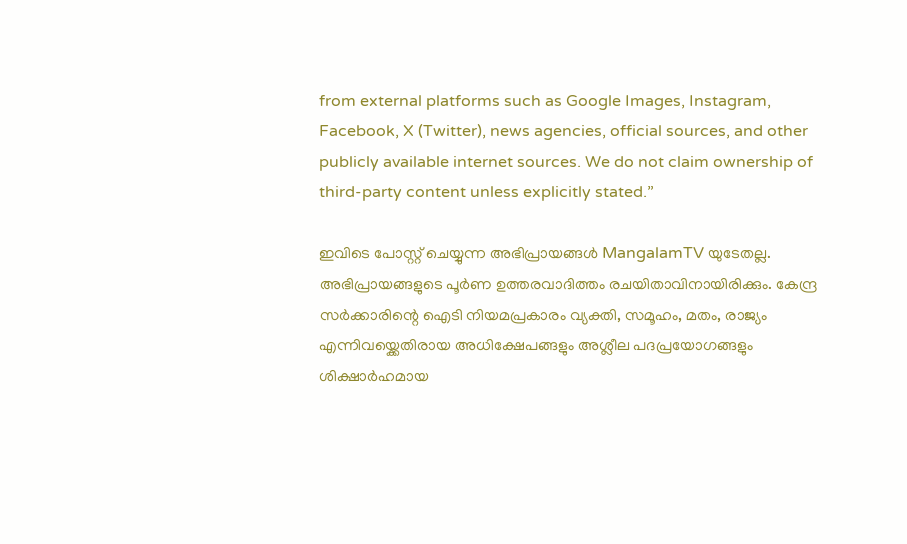from external platforms such as Google Images, Instagram, Facebook, X (Twitter), news agencies, official sources, and other publicly available internet sources. We do not claim ownership of third-party content unless explicitly stated.”

ഇവിടെ പോസ്റ്റ് ചെയ്യുന്ന അഭിപ്രായങ്ങൾ MangalamTV യുടേതല്ല. അഭിപ്രായങ്ങളുടെ പൂർണ ഉത്തരവാദിത്തം രചയിതാവിനായിരിക്കും. കേന്ദ്ര സർക്കാരിന്റെ ഐടി നിയമപ്രകാരം വ്യക്തി, സമൂഹം, മതം, രാജ്യം എന്നിവയ്ക്കെതിരായ അധിക്ഷേപങ്ങളും അശ്ലീല പദപ്രയോഗങ്ങളും ശിക്ഷാർഹമായ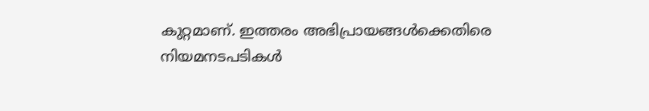കുറ്റമാണ്. ഇത്തരം അഭിപ്രായങ്ങൾക്കെതിരെ നിയമനടപടികൾ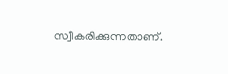സ്വീകരിക്കുന്നതാണ്.